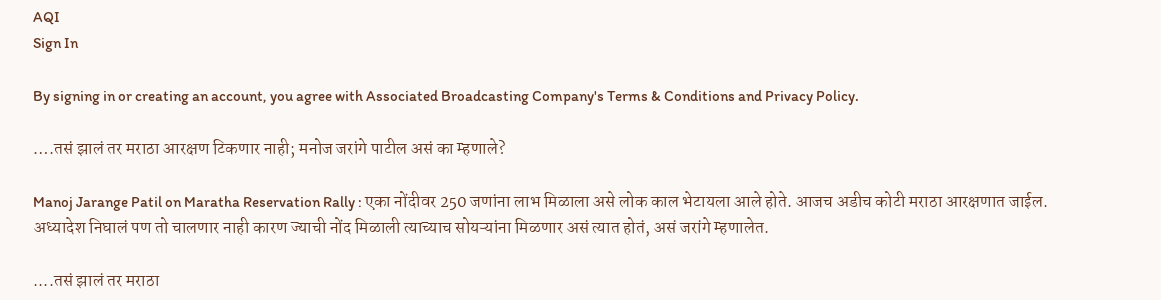AQI
Sign In

By signing in or creating an account, you agree with Associated Broadcasting Company's Terms & Conditions and Privacy Policy.

….तसं झालं तर मराठा आरक्षण टिकणार नाही; मनोज जरांगे पाटील असं का म्हणाले?

Manoj Jarange Patil on Maratha Reservation Rally : एका नोंदीवर 250 जणांना लाभ मिळाला असे लोक काल भेटायला आले होते. आजच अडीच कोटी मराठा आरक्षणात जाईल. अध्यादेश निघालं पण तो चालणार नाही कारण ज्याची नोंद मिळाली त्याच्याच सोयऱ्यांना मिळणार असं त्यात होतं, असं जरांगे म्हणालेत.

....तसं झालं तर मराठा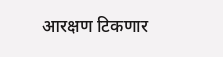आरक्षण टिकणार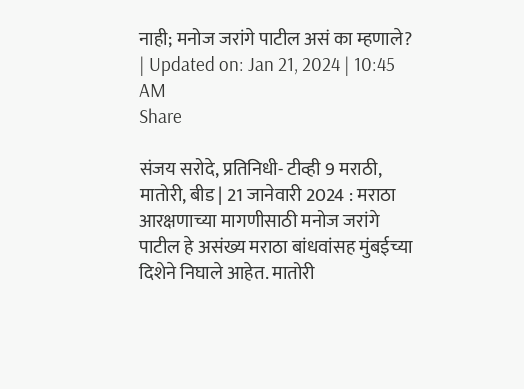नाही; मनोज जरांगे पाटील असं का म्हणाले?
| Updated on: Jan 21, 2024 | 10:45 AM
Share

संजय सरोदे, प्रतिनिधी- टीव्ही 9 मराठी, मातोरी, बीड | 21 जानेवारी 2024 : मराठा आरक्षणाच्या मागणीसाठी मनोज जरांगे पाटील हे असंख्य मराठा बांधवांसह मुंबईच्या दिशेने निघाले आहेत. मातोरी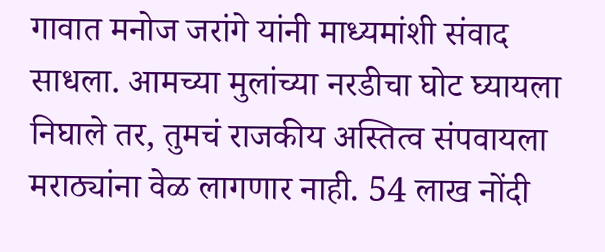गावात मनोज जरांगे यांनी माध्यमांशी संवाद साधला. आमच्या मुलांच्या नरडीचा घोट घ्यायला निघाले तर, तुमचं राजकीय अस्तित्व संपवायला मराठ्यांना वेळ लागणार नाही. 54 लाख नोंदी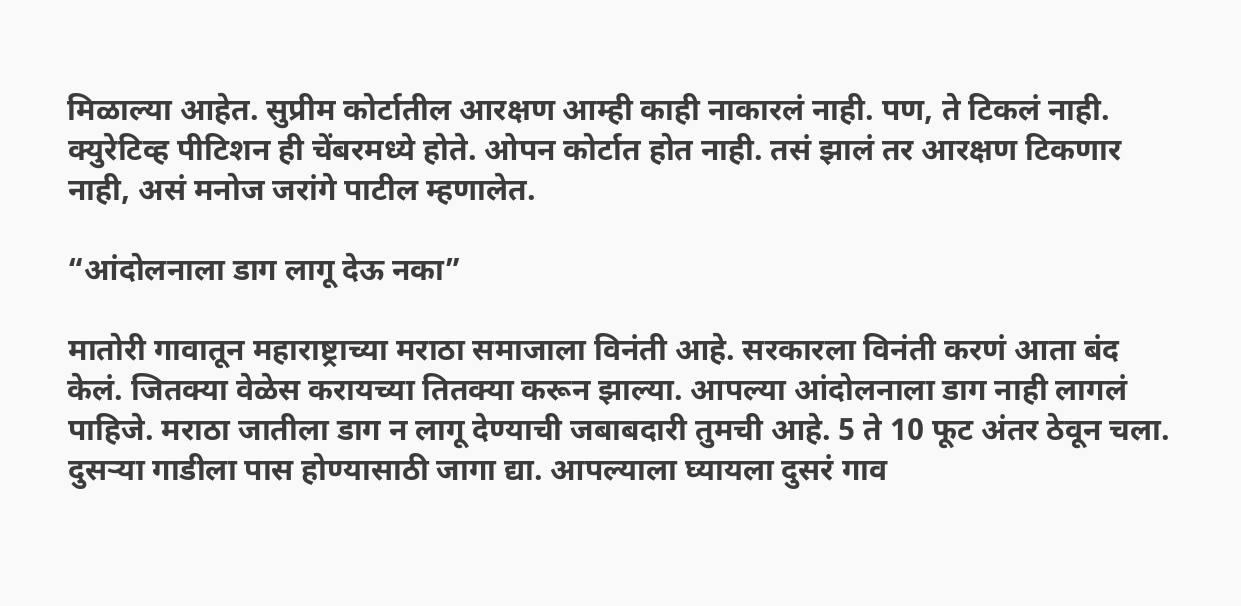मिळाल्या आहेत. सुप्रीम कोर्टातील आरक्षण आम्ही काही नाकारलं नाही. पण, ते टिकलं नाही. क्युरेटिव्ह पीटिशन ही चेंबरमध्ये होते. ओपन कोर्टात होत नाही. तसं झालं तर आरक्षण टिकणार नाही, असं मनोज जरांगे पाटील म्हणालेत.

“आंदोलनाला डाग लागू देऊ नका”

मातोरी गावातून महाराष्ट्राच्या मराठा समाजाला विनंती आहे. सरकारला विनंती करणं आता बंद केलं. जितक्या वेळेस करायच्या तितक्या करून झाल्या. आपल्या आंदोलनाला डाग नाही लागलं पाहिजे. मराठा जातीला डाग न लागू देण्याची जबाबदारी तुमची आहे. 5 ते 10 फूट अंतर ठेवून चला. दुसऱ्या गाडीला पास होण्यासाठी जागा द्या. आपल्याला घ्यायला दुसरं गाव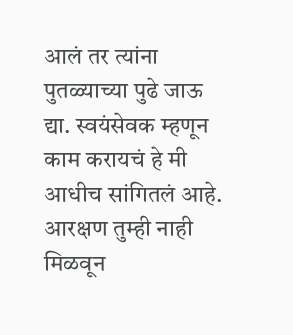आलं तर त्यांना पुतळ्याच्या पुढे जाऊ द्या. स्वयंसेवक म्हणून काम करायचं हे मी आधीच सांगितलं आहे. आरक्षण तुम्ही नाही मिळवून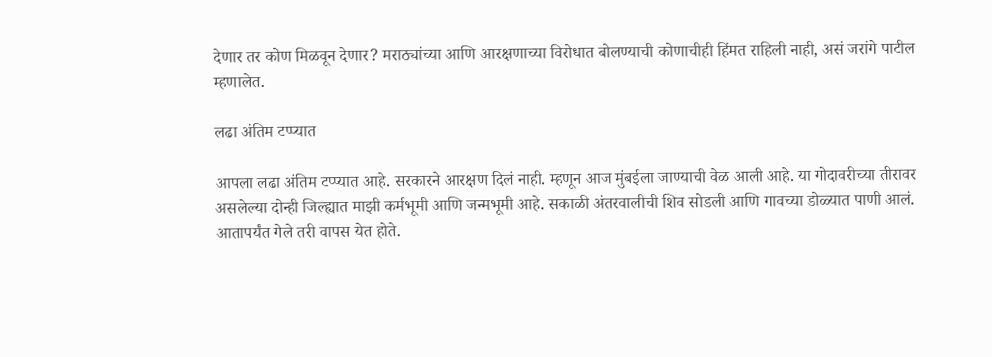देणार तर कोण मिळवून देणार? मराठ्यांच्या आणि आरक्षणाच्या विरोधात बोलण्याची कोणाचीही हिंमत राहिली नाही, असं जरांगे पाटील म्हणालेत.

लढा अंतिम टप्प्यात

आपला लढा अंतिम टप्प्यात आहे. सरकारने आरक्षण दिलं नाही. म्हणून आज मुंबईला जाण्याची वेळ आली आहे. या गोदावरीच्या तीरावर असलेल्या दोन्ही जिल्ह्यात माझी कर्मभूमी आणि जन्मभूमी आहे. सकाळी अंतरवालीची शिव सोडली आणि गावच्या डोळ्यात पाणी आलं. आतापर्यंत गेले तरी वापस येत होते.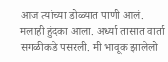आज त्यांच्या डोळ्यात पाणी आलं. मलाही हुंदका आला. अर्ध्या तासात वार्ता सगळीकडे पसरली. मी भावूक झालेलो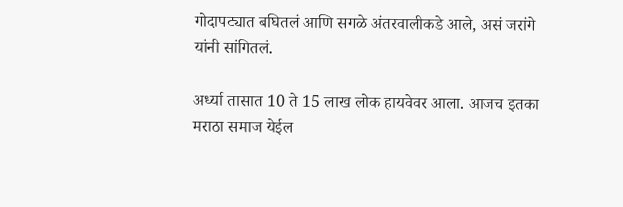गोदापट्यात बघितलं आणि सगळे अंतरवालीकडे आले, असं जरांगे यांनी सांगितलं.

अर्ध्या तासात 10 ते 15 लाख लोक हायवेवर आला. आजच इतका मराठा समाज येईल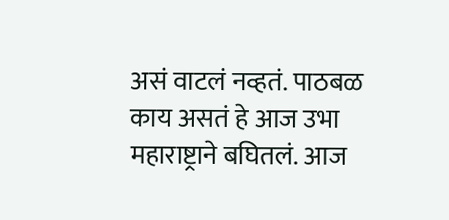असं वाटलं नव्हतं. पाठबळ काय असतं हे आज उभा महाराष्ट्राने बघितलं. आज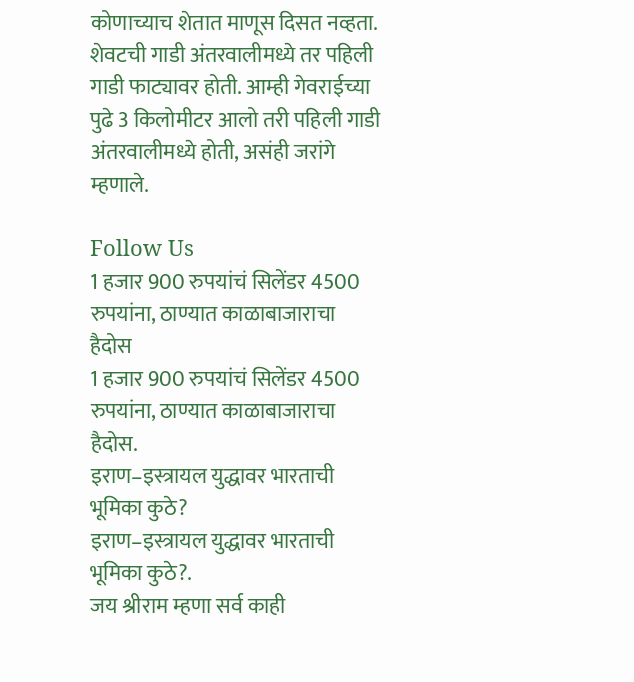कोणाच्याच शेतात माणूस दिसत नव्हता. शेवटची गाडी अंतरवालीमध्ये तर पहिली गाडी फाट्यावर होती. आम्ही गेवराईच्या पुढे 3 किलोमीटर आलो तरी पहिली गाडी अंतरवालीमध्ये होती, असंही जरांगे म्हणाले.

Follow Us
1 हजार 900 रुपयांचं सिलेंडर 4500 रुपयांना, ठाण्यात काळाबाजाराचा हैदोस
1 हजार 900 रुपयांचं सिलेंडर 4500 रुपयांना, ठाण्यात काळाबाजाराचा हैदोस.
इराण–इस्त्रायल युद्धावर भारताची भूमिका कुठे?
इराण–इस्त्रायल युद्धावर भारताची भूमिका कुठे?.
जय श्रीराम म्हणा सर्व काही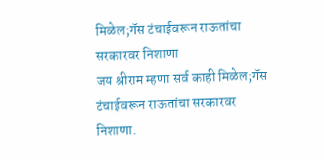मिळेल;गॅस टंचाईवरून राऊतांचा सरकारवर निशाणा
जय श्रीराम म्हणा सर्व काही मिळेल;गॅस टंचाईवरून राऊतांचा सरकारवर निशाणा.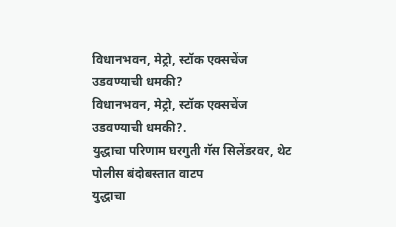विधानभवन, मेट्रो, स्टॉक एक्सचेंज उडवण्याची धमकी?
विधानभवन, मेट्रो, स्टॉक एक्सचेंज उडवण्याची धमकी?.
युद्धाचा परिणाम घरगुती गॅस सिलेंडरवर, थेट पोलीस बंदोबस्तात वाटप
युद्धाचा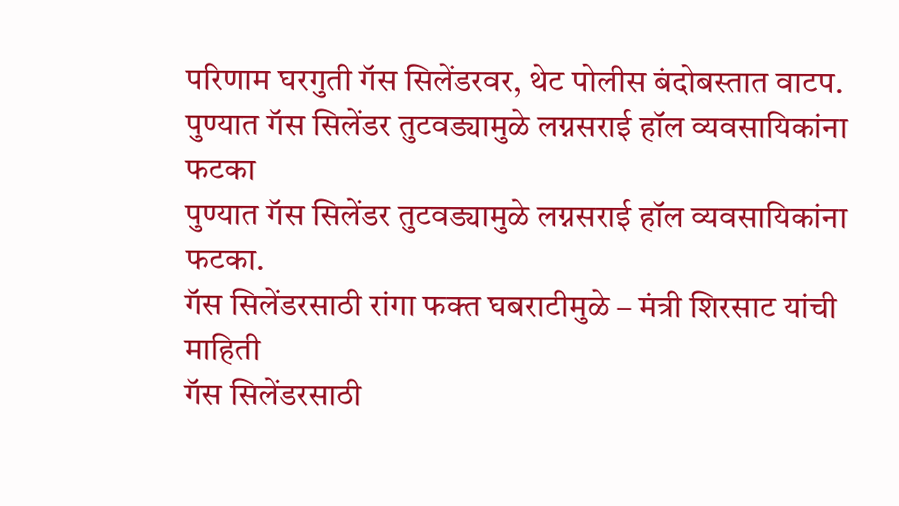परिणाम घरगुती गॅस सिलेंडरवर, थेट पोलीस बंदोबस्तात वाटप.
पुण्यात गॅस सिलेंडर तुटवड्यामुळे लग्नसराई हॉल व्यवसायिकांना फटका
पुण्यात गॅस सिलेंडर तुटवड्यामुळे लग्नसराई हॉल व्यवसायिकांना फटका.
गॅस सिलेंडरसाठी रांगा फक्त घबराटीमुळे – मंत्री शिरसाट यांची माहिती
गॅस सिलेंडरसाठी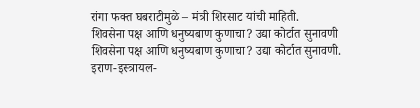रांगा फक्त घबराटीमुळे – मंत्री शिरसाट यांची माहिती.
शिवसेना पक्ष आणि धनुष्यबाण कुणाचा? उद्या कोर्टात सुनावणी
शिवसेना पक्ष आणि धनुष्यबाण कुणाचा? उद्या कोर्टात सुनावणी.
इराण-इस्त्रायल-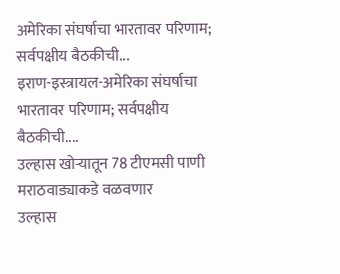अमेरिका संघर्षाचा भारतावर परिणाम; सर्वपक्षीय बैठकीची...
इराण-इस्त्रायल-अमेरिका संघर्षाचा भारतावर परिणाम; सर्वपक्षीय बैठकीची....
उल्हास खोऱ्यातून 78 टीएमसी पाणी मराठवाड्याकडे वळवणार
उल्हास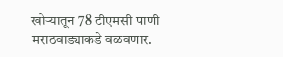खोऱ्यातून 78 टीएमसी पाणी मराठवाड्याकडे वळवणार.